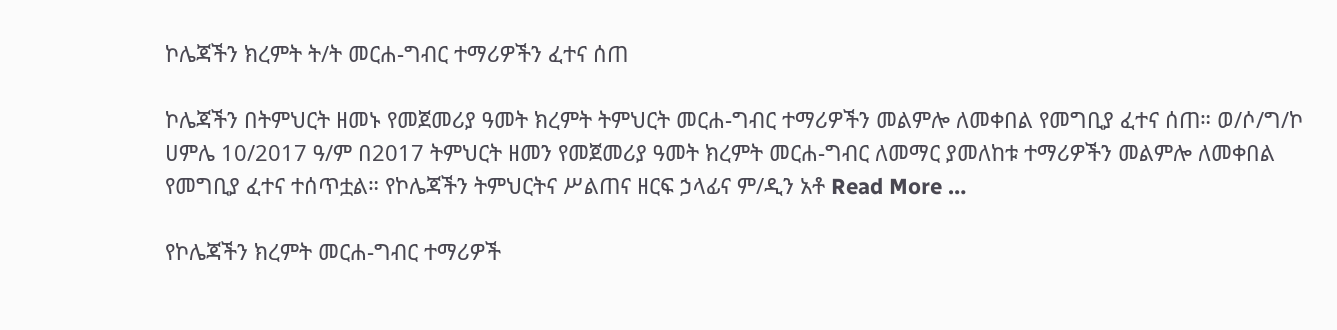ኮሌጃችን ክረምት ት/ት መርሐ-ግብር ተማሪዎችን ፈተና ሰጠ

ኮሌጃችን በትምህርት ዘመኑ የመጀመሪያ ዓመት ክረምት ትምህርት መርሐ-ግብር ተማሪዎችን መልምሎ ለመቀበል የመግቢያ ፈተና ሰጠ። ወ/ሶ/ግ/ኮ ሀምሌ 10/2017 ዓ/ም በ2017 ትምህርት ዘመን የመጀመሪያ ዓመት ክረምት መርሐ-ግብር ለመማር ያመለከቱ ተማሪዎችን መልምሎ ለመቀበል የመግቢያ ፈተና ተሰጥቷል። የኮሌጃችን ትምህርትና ሥልጠና ዘርፍ ኃላፊና ም/ዲን አቶ Read More …

የኮሌጃችን ክረምት መርሐ-ግብር ተማሪዎች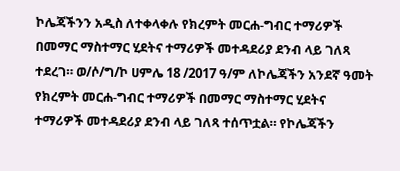ኮሌጃችንን አዲስ ለተቀላቀሉ የክረምት መርሐ-ግብር ተማሪዎች በመማር ማስተማር ሂደትና ተማሪዎች መተዳደሪያ ደንብ ላይ ገለጻ ተደረገ። ወ/ሶ/ግ/ኮ ሀምሌ 18 /2017 ዓ/ም ለኮሌጃችን አንደኛ ዓመት የክረምት መርሐ-ግብር ተማሪዎች በመማር ማስተማር ሂደትና ተማሪዎች መተዳደሪያ ደንብ ላይ ገለጻ ተሰጥቷል። የኮሌጃችን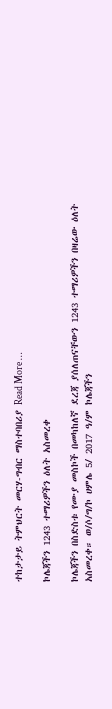ተከታታይ ትምህርት መርሃ-ግብር ማስተባበሪያ Read More …

ኮሌጃችን 1243 ተማሪዎችን ዕለት አስመረቀ

ኮሌጃችን በስድስቱ የሙያ መስኮች በመካከለኛ ደረጃ ያሰለጠናቸውን 1243 ተማሪዎችን በዛሬው ዕለት አስመረቀ። ወ/ሶ/ግ/ኮ ሀምሌ 5/ 2017 ዓ/ም ኮሌጃችን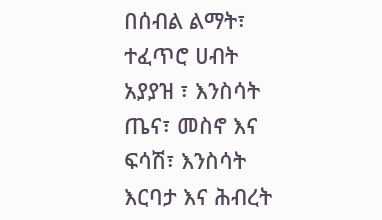በሰብል ልማት፣ ተፈጥሮ ሀብት አያያዝ ፣ እንስሳት ጤና፣ መስኖ እና ፍሳሽ፣ እንስሳት እርባታ እና ሕብረት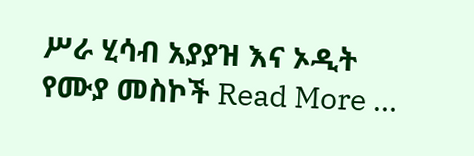ሥራ ሂሳብ አያያዝ እና ኦዲት የሙያ መስኮች Read More …